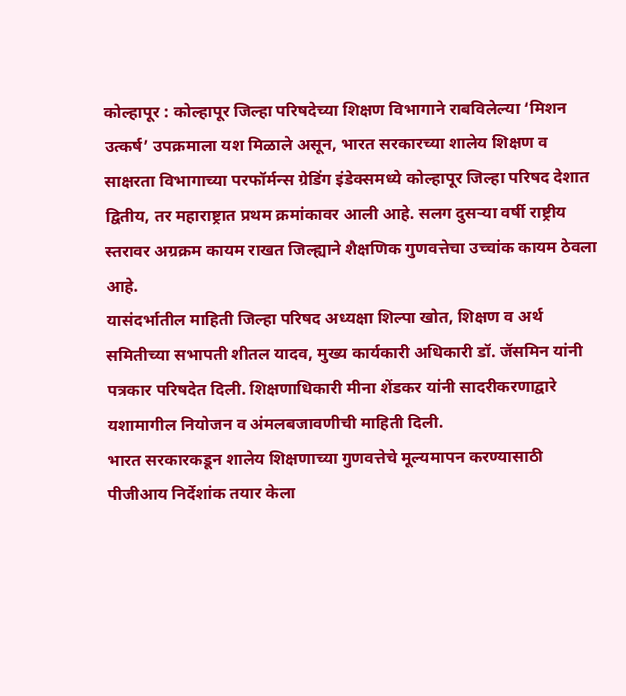कोल्हापूर : कोल्हापूर जिल्हा परिषदेच्या शिक्षण विभागाने राबविलेल्या ‘मिशन उत्कर्ष’ उपक्रमाला यश मिळाले असून, भारत सरकारच्या शालेय शिक्षण व साक्षरता विभागाच्या परफॉर्मन्स ग्रेडिंग इंडेक्समध्ये कोल्हापूर जिल्हा परिषद देशात द्वितीय, तर महाराष्ट्रात प्रथम क्रमांकावर आली आहे. सलग दुसऱ्या वर्षी राष्ट्रीय स्तरावर अग्रक्रम कायम राखत जिल्ह्याने शैक्षणिक गुणवत्तेचा उच्चांक कायम ठेवला आहे.
यासंदर्भातील माहिती जिल्हा परिषद अध्यक्षा शिल्पा खोत, शिक्षण व अर्थ समितीच्या सभापती शीतल यादव, मुख्य कार्यकारी अधिकारी डॉ. जॅसमिन यांनी पत्रकार परिषदेत दिली. शिक्षणाधिकारी मीना शेंडकर यांनी सादरीकरणाद्वारे यशामागील नियोजन व अंमलबजावणीची माहिती दिली.
भारत सरकारकडून शालेय शिक्षणाच्या गुणवत्तेचे मूल्यमापन करण्यासाठी पीजीआय निर्देशांक तयार केला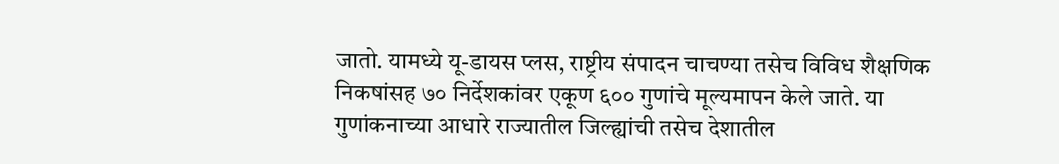जातो. यामध्ये यू-डायस प्लस, राष्ट्रीय संपादन चाचण्या तसेच विविध शैक्षणिक निकषांसह ७० निर्देशकांवर एकूण ६०० गुणांचे मूल्यमापन केले जाते. या गुणांकनाच्या आधारे राज्यातील जिल्ह्यांची तसेच देशातील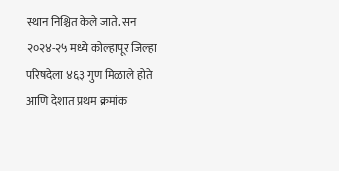स्थान निश्चित केले जाते. सन २०२४-२५ मध्ये कोल्हापूर जिल्हा परिषदेला ४६३ गुण मिळाले होते आणि देशात प्रथम क्रमांक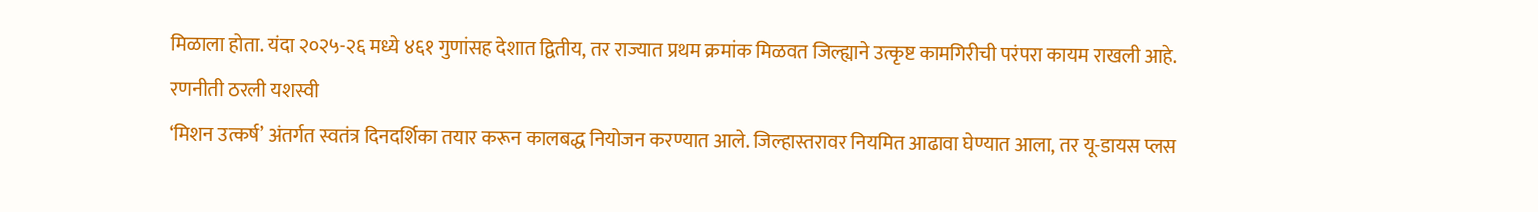मिळाला होता. यंदा २०२५-२६ मध्ये ४६१ गुणांसह देशात द्वितीय, तर राज्यात प्रथम क्रमांक मिळवत जिल्ह्याने उत्कृष्ट कामगिरीची परंपरा कायम राखली आहे.
रणनीती ठरली यशस्वी
‘मिशन उत्कर्ष’ अंतर्गत स्वतंत्र दिनदर्शिका तयार करून कालबद्ध नियोजन करण्यात आले. जिल्हास्तरावर नियमित आढावा घेण्यात आला, तर यू-डायस प्लस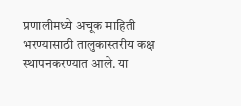प्रणालीमध्ये अचूक माहिती भरण्यासाठी तालुकास्तरीय कक्ष स्थापनकरण्यात आले. या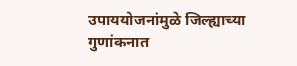उपाययोजनांमुळे जिल्ह्याच्या गुणांकनात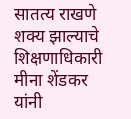सातत्य राखणे शक्य झाल्याचे शिक्षणाधिकारी मीना शेंडकर यांनी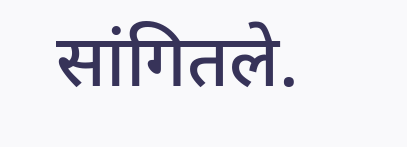सांगितले.